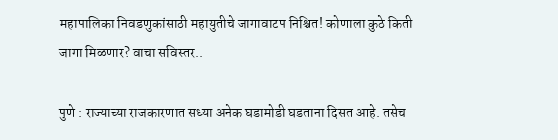महापालिका निवडणुकांसाठी महायुतीचे जागावाटप निश्चित! कोणाला कुठे किती जागा मिळणार? वाचा सविस्तर..

पुणे : राज्याच्या राजकारणात सध्या अनेक घडामोडी घडताना दिसत आहे. तसेच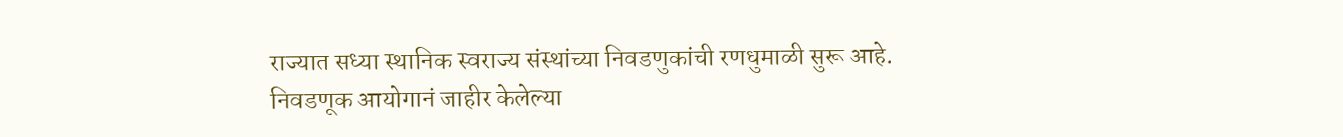राज्यात सध्या स्थानिक स्वराज्य संस्थांच्या निवडणुकांची रणधुमाळी सुरू आहे. निवडणूक आयोगानं जाहीर केलेल्या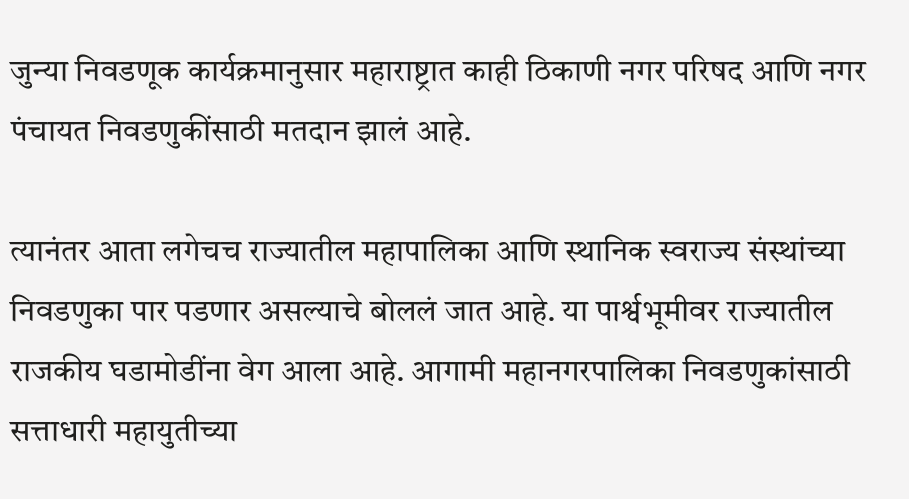जुन्या निवडणूक कार्यक्रमानुसार महाराष्ट्रात काही ठिकाणी नगर परिषद आणि नगर पंचायत निवडणुकींसाठी मतदान झालं आहे.

त्यानंतर आता लगेचच राज्यातील महापालिका आणि स्थानिक स्वराज्य संस्थांच्या निवडणुका पार पडणार असल्याचे बोललं जात आहे. या पार्श्वभूमीवर राज्यातील राजकीय घडामोडींना वेग आला आहे. आगामी महानगरपालिका निवडणुकांसाठी सत्ताधारी महायुतीच्या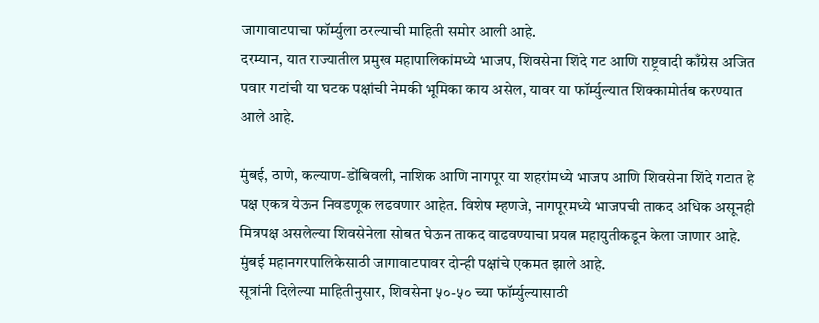जागावाटपाचा फॉर्म्युला ठरल्याची माहिती समोर आली आहे.
दरम्यान, यात राज्यातील प्रमुख महापालिकांमध्ये भाजप, शिवसेना शिंदे गट आणि राष्ट्रवादी काँग्रेस अजित पवार गटांची या घटक पक्षांची नेमकी भूमिका काय असेल, यावर या फॉर्म्युल्यात शिक्कामोर्तब करण्यात आले आहे.

मुंबई, ठाणे, कल्याण-डोंबिवली, नाशिक आणि नागपूर या शहरांमध्ये भाजप आणि शिवसेना शिंदे गटात हे पक्ष एकत्र येऊन निवडणूक लढवणार आहेत. विशेष म्हणजे, नागपूरमध्ये भाजपची ताकद अधिक असूनही मित्रपक्ष असलेल्या शिवसेनेला सोबत घेऊन ताकद वाढवण्याचा प्रयत्न महायुतीकडून केला जाणार आहे. मुंबई महानगरपालिकेसाठी जागावाटपावर दोन्ही पक्षांचे एकमत झाले आहे.
सूत्रांनी दिलेल्या माहितीनुसार, शिवसेना ५०-५० च्या फॉर्म्युल्यासाठी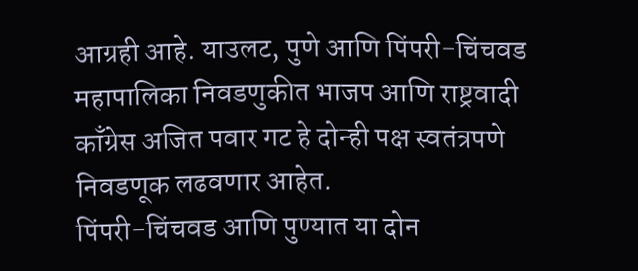आग्रही आहे. याउलट, पुणे आणि पिंपरी-चिंचवड महापालिका निवडणुकीत भाजप आणि राष्ट्रवादी काँग्रेस अजित पवार गट हे दोन्ही पक्ष स्वतंत्रपणे निवडणूक लढवणार आहेत.
पिंपरी-चिंचवड आणि पुण्यात या दोन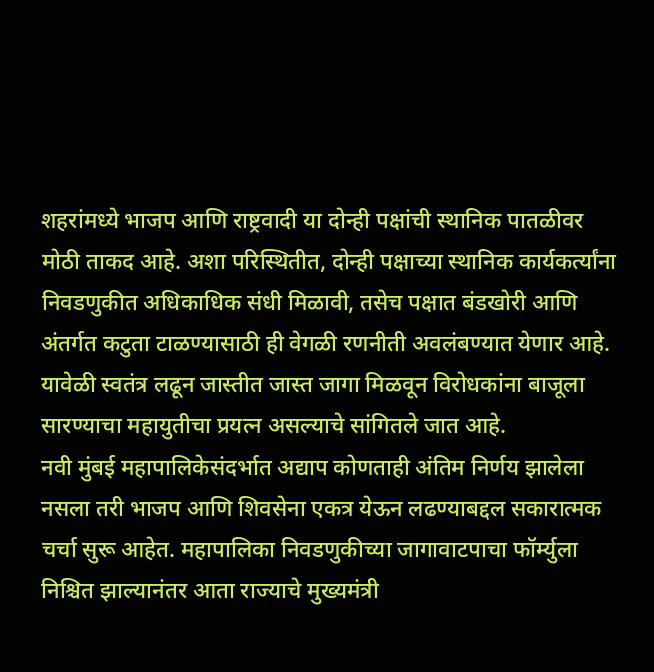शहरांमध्ये भाजप आणि राष्ट्रवादी या दोन्ही पक्षांची स्थानिक पातळीवर मोठी ताकद आहे. अशा परिस्थितीत, दोन्ही पक्षाच्या स्थानिक कार्यकर्त्यांना निवडणुकीत अधिकाधिक संधी मिळावी, तसेच पक्षात बंडखोरी आणि अंतर्गत कटुता टाळण्यासाठी ही वेगळी रणनीती अवलंबण्यात येणार आहे. यावेळी स्वतंत्र लढून जास्तीत जास्त जागा मिळवून विरोधकांना बाजूला सारण्याचा महायुतीचा प्रयत्न असल्याचे सांगितले जात आहे.
नवी मुंबई महापालिकेसंदर्भात अद्याप कोणताही अंतिम निर्णय झालेला नसला तरी भाजप आणि शिवसेना एकत्र येऊन लढण्याबद्दल सकारात्मक चर्चा सुरू आहेत. महापालिका निवडणुकीच्या जागावाटपाचा फॉर्म्युला निश्चित झाल्यानंतर आता राज्याचे मुख्यमंत्री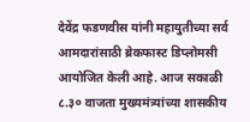देवेंद्र फडणवीस यांनी महायुतीच्या सर्व आमदारांसाठी ब्रेकफास्ट डिप्लोमसी आयोजित केली आहे. आज सकाळी ८.३० वाजता मुख्यमंत्र्यांच्या शासकीय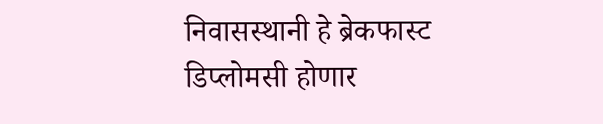निवासस्थानी हे ब्रेकफास्ट डिप्लोमसी होणार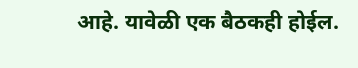आहे. यावेळी एक बैठकही होईल.